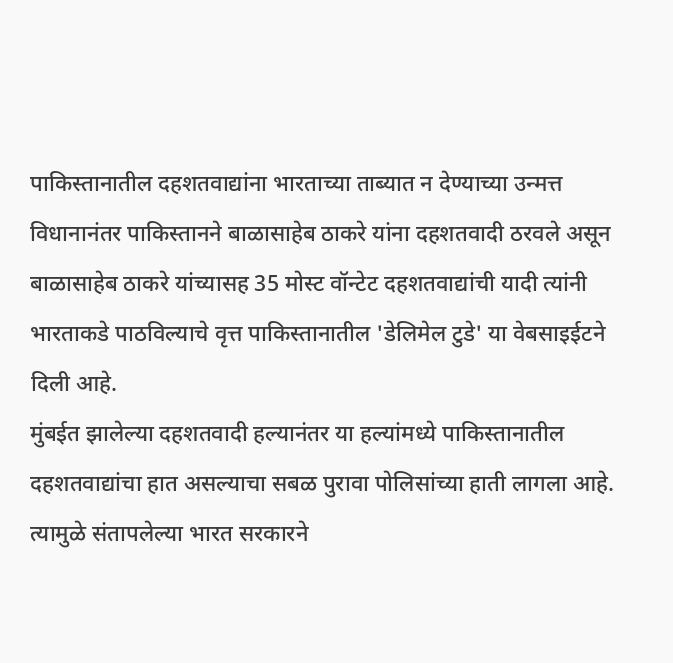पाकिस्तानातील दहशतवाद्यांना भारताच्या ताब्यात न देण्याच्या उन्मत्त विधानानंतर पाकिस्तानने बाळासाहेब ठाकरे यांना दहशतवादी ठरवले असून बाळासाहेब ठाकरे यांच्यासह 35 मोस्ट वॉन्टेट दहशतवाद्यांची यादी त्यांनी भारताकडे पाठविल्याचे वृत्त पाकिस्तानातील 'डेलिमेल टुडे' या वेबसाइईटने दिली आहे.
मुंबईत झालेल्या दहशतवादी हल्यानंतर या हल्यांमध्ये पाकिस्तानातील दहशतवाद्यांचा हात असल्याचा सबळ पुरावा पोलिसांच्या हाती लागला आहे. त्यामुळे संतापलेल्या भारत सरकारने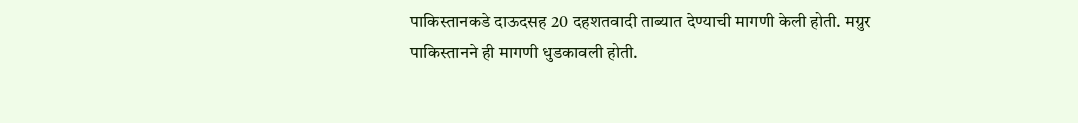पाकिस्तानकडे दाऊदसह 20 दहशतवादी ताब्यात देण्याची मागणी केली होती. मग्रुर पाकिस्तानने ही मागणी धुडकावली होती.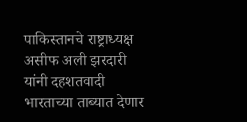पाकिस्तानचे राष्ट्राध्यक्ष असीफ अली झरदारी यांनी दहशतवादी भारताच्या ताब्यात देणार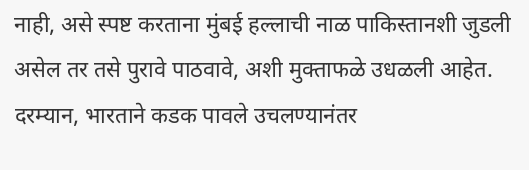नाही, असे स्पष्ट करताना मुंबई हल्लाची नाळ पाकिस्तानशी जुडली असेल तर तसे पुरावे पाठवावे, अशी मुक्ताफळे उधळली आहेत.
दरम्यान, भारताने कडक पावले उचलण्यानंतर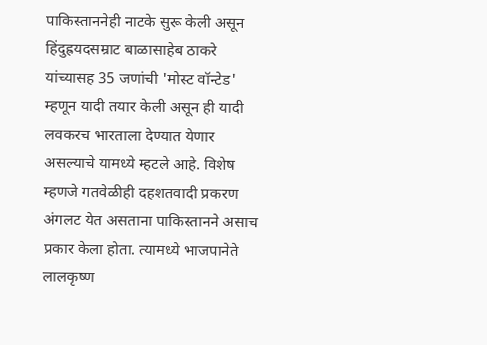पाकिस्ताननेही नाटके सुरू केली असून हिंदुह्रयदसम्राट बाळासाहेब ठाकरे यांच्यासह 35 जणांची 'मोस्ट वॉन्टेड' म्हणून यादी तयार केली असून ही यादी लवकरच भारताला देण्यात येणार असल्याचे यामध्ये म्हटले आहे. विशेष म्हणजे गतवेळीही दहशतवादी प्रकरण अंगलट येत असताना पाकिस्तानने असाच प्रकार केला होता. त्यामध्ये भाजपानेते लालकृष्ण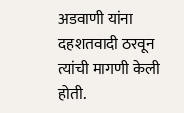अडवाणी यांना दहशतवादी ठरवून त्यांची मागणी केली होती.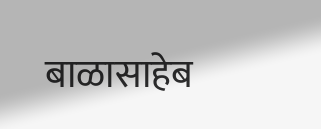बाळासाहेब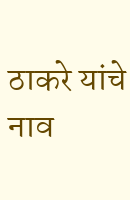ठाकरे यांचे नाव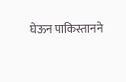घेऊन पाकिस्तानने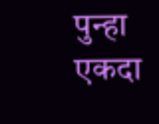पुन्हा एकदा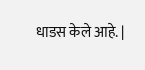धाडस केले आहे. |